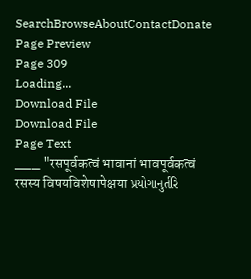SearchBrowseAboutContactDonate
Page Preview
Page 309
Loading...
Download File
Download File
Page Text
___ "रसपूर्वकत्वं भावानां भावपूर्वकत्वं रसस्य विषयविशेषापेक्षया પ્રયોગાનુર્તરિ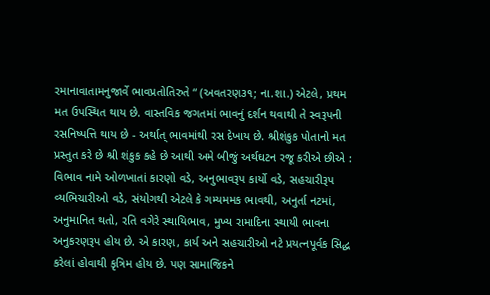રમાનાવાતામનુજાર્વે ભાવપ્રતોતિરુતે “ (અવતરણ૩૧; ના.શા.) એટલે, પ્રથમ મત ઉપસ્થિત થાય છે. વાસ્તવિક જગતમાં ભાવનું દર્શન થવાથી તે સ્વરૂપની રસનિષ્પત્તિ થાય છે - અર્થાત્ ભાવમાંથી રસ દેખાય છે. શ્રીશંકુક પોતાનો મત પ્રસ્તુત કરે છે શ્રી શંકુક કહે છે આથી અમે બીજું અર્થઘટન રજૂ કરીએ છીએ : વિભાવ નામે ઓળખાતાં કારણો વડે, અનુભાવરૂપ કાર્યો વડે, સહચારીરૂપ વ્યભિચારીઓ વડે, સંયોગથી એટલે કે ગમ્યમમક ભાવથી, અનુર્તા નટમાં, અનુમાનિત થતો, રતિ વગેરે સ્થાયિભાવ, મુખ્ય રામાદિના સ્થાયી ભાવના અનુકરણરૂપ હોય છે. એ કારણ, કાર્ય અને સહચારીઓ નટે પ્રયત્નપૂર્વક સિદ્ધ કરેલાં હોવાથી કૃત્રિમ હોય છે. પણ સામાજિકને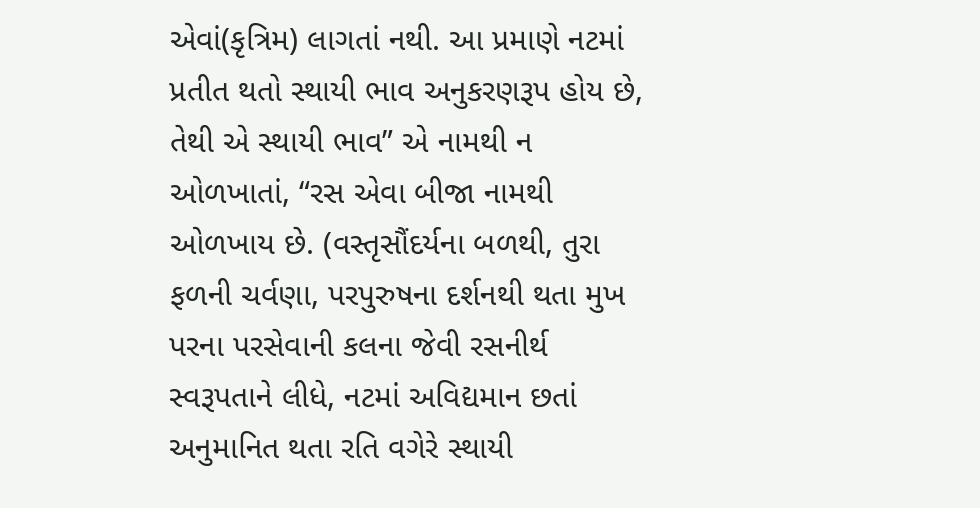એવાં(કૃત્રિમ) લાગતાં નથી. આ પ્રમાણે નટમાં પ્રતીત થતો સ્થાયી ભાવ અનુકરણરૂપ હોય છે, તેથી એ સ્થાયી ભાવ” એ નામથી ન ઓળખાતાં, “રસ એવા બીજા નામથી ઓળખાય છે. (વસ્તૃસૌંદર્યના બળથી, તુરા ફળની ચર્વણા, પરપુરુષના દર્શનથી થતા મુખ પરના પરસેવાની કલના જેવી રસનીર્થ સ્વરૂપતાને લીધે, નટમાં અવિદ્યમાન છતાં અનુમાનિત થતા રતિ વગેરે સ્થાયી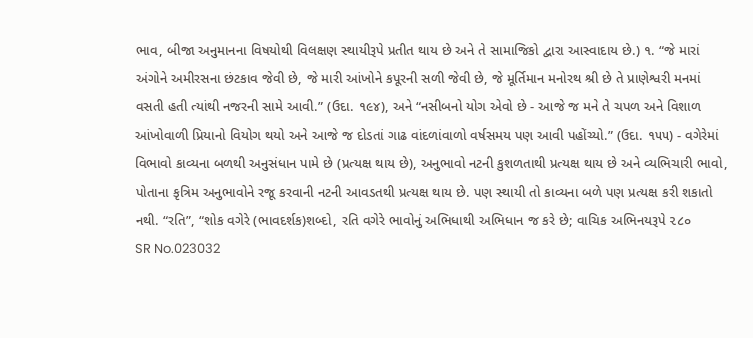ભાવ, બીજા અનુમાનના વિષયોથી વિલક્ષણ સ્થાયીરૂપે પ્રતીત થાય છે અને તે સામાજિકો દ્વારા આસ્વાદાય છે.) ૧. “જે મારાં અંગોને અમીરસના છંટકાવ જેવી છે, જે મારી આંખોને કપૂરની સળી જેવી છે, જે મૂર્તિમાન મનોરથ શ્રી છે તે પ્રાણેશ્વરી મનમાં વસતી હતી ત્યાંથી નજરની સામે આવી.” (ઉદા. ૧૯૪), અને “નસીબનો યોગ એવો છે - આજે જ મને તે ચપળ અને વિશાળ આંખોવાળી પ્રિયાનો વિયોગ થયો અને આજે જ દોડતાં ગાઢ વાંદળાંવાળો વર્ષસમય પણ આવી પહોંચ્યો.” (ઉદા. ૧૫૫) - વગેરેમાં વિભાવો કાવ્યના બળથી અનુસંધાન પામે છે (પ્રત્યક્ષ થાય છે), અનુભાવો નટની કુશળતાથી પ્રત્યક્ષ થાય છે અને વ્યભિચારી ભાવો, પોતાના કૃત્રિમ અનુભાવોને રજૂ કરવાની નટની આવડતથી પ્રત્યક્ષ થાય છે. પણ સ્થાયી તો કાવ્યના બળે પણ પ્રત્યક્ષ કરી શકાતો નથી. “રતિ”, “શોક વગેરે (ભાવદર્શક)શબ્દો, રતિ વગેરે ભાવોનું અભિધાથી અભિધાન જ કરે છે; વાચિક અભિનયરૂપે ૨૮૦
SR No.023032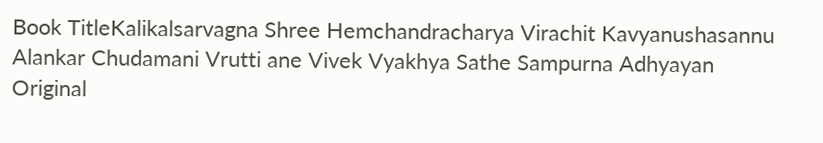Book TitleKalikalsarvagna Shree Hemchandracharya Virachit Kavyanushasannu Alankar Chudamani Vrutti ane Vivek Vyakhya Sathe Sampurna Adhyayan
Original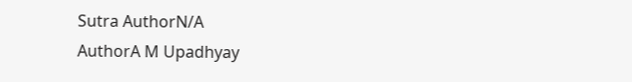Sutra AuthorN/A
AuthorA M Upadhyay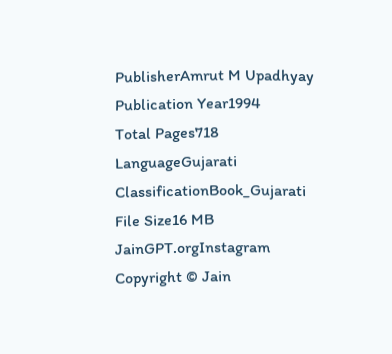PublisherAmrut M Upadhyay
Publication Year1994
Total Pages718
LanguageGujarati
ClassificationBook_Gujarati
File Size16 MB
JainGPT.orgInstagram
Copyright © Jain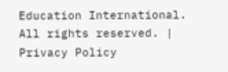Education International. All rights reserved. | Privacy Policy